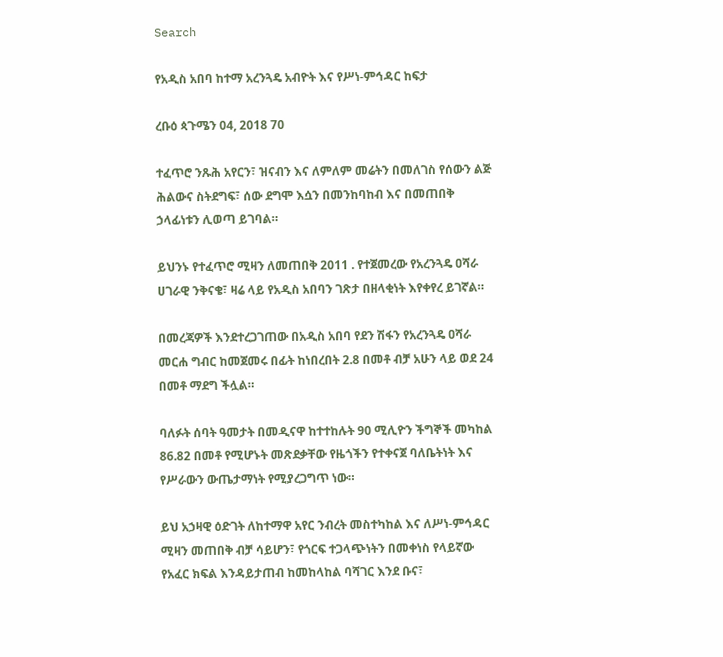Search

የአዲስ አበባ ከተማ አረንጓዴ አብዮት እና የሥነ-ምኅዳር ከፍታ

ረቡዕ ጳጉሜን 04, 2018 70

ተፈጥሮ ንጹሕ አየርን፣ ዝናብን እና ለምለም መሬትን በመለገስ የሰውን ልጅ ሕልውና ስትደግፍ፣ ሰው ደግሞ እሷን በመንከባከብ እና በመጠበቅ ኃላፊነቱን ሊወጣ ይገባል።

ይህንኑ የተፈጥሮ ሚዛን ለመጠበቅ 2011 . የተጀመረው የአረንጓዴ ዐሻራ ሀገራዊ ንቅናቄ፣ ዛሬ ላይ የአዲስ አበባን ገጽታ በዘላቂነት እየቀየረ ይገኛል።

በመረጃዎች እንደተረጋገጠው በአዲስ አበባ የደን ሽፋን የአረንጓዴ ዐሻራ መርሐ ግብር ከመጀመሩ በፊት ከነበረበት 2.8 በመቶ ብቻ አሁን ላይ ወደ 24 በመቶ ማደግ ችሏል።

ባለፉት ሰባት ዓመታት በመዲናዋ ከተተከሉት 90 ሚሊዮን ችግኞች መካከል 86.82 በመቶ የሚሆኑት መጽደቃቸው የዜጎችን የተቀናጀ ባለቤትነት እና የሥራውን ውጤታማነት የሚያረጋግጥ ነው።

ይህ አኃዛዊ ዕድገት ለከተማዋ አየር ንብረት መስተካከል እና ለሥነ-ምኅዳር ሚዛን መጠበቅ ብቻ ሳይሆን፣ የጎርፍ ተጋላጭነትን በመቀነስ የላይኛው የአፈር ክፍል እንዳይታጠብ ከመከላከል ባሻገር እንደ ቡና፣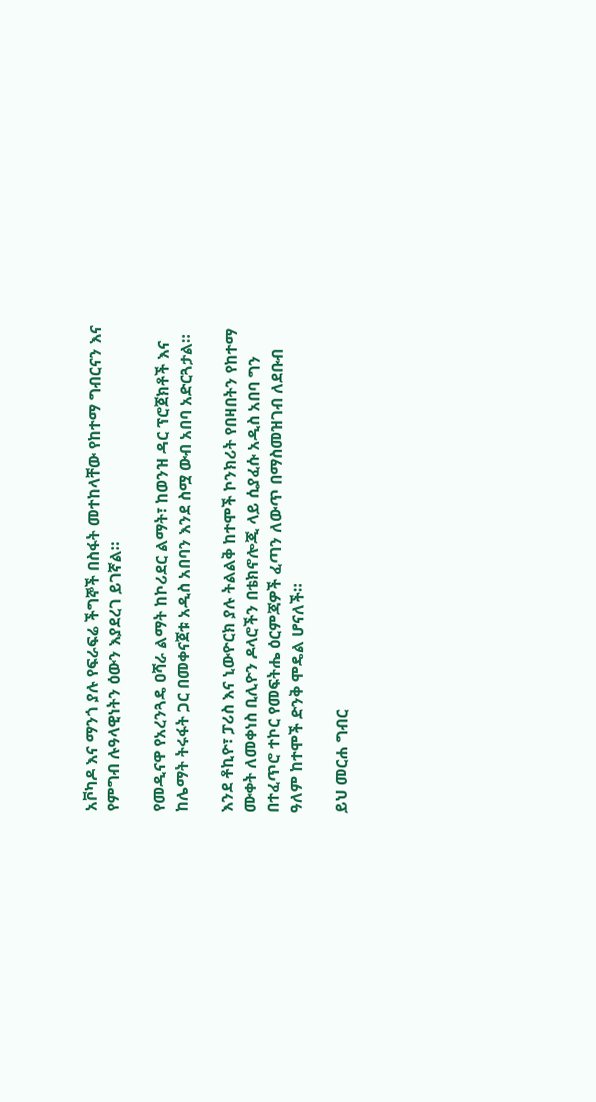አቮካዶ እና ማንጎ ያሉ የፍራፍሬ ችግኞች በስፋት መተከላቸው የከተማ ግብርናን እና የምግብ ሉዓላዊነትን ዕውን እያደረገ ይገኛል።

የመዲናዋ የአረንጓዴ ዐሻራ ልማት ከኮሪደር ልማት፣ ከወንዝ ዳር ፕሮጀክቶች እና ከሌማት ትሩፋት ጋር በመቀናጀቱ አዲስ አበባን እንደ ስሟ ውብ አበባ አድርጓታል።

እንደ ቶኪዮ፣ ፓሪስ እና ኒውዮርክ ያሉ ትልልቅ ከተሞች ኮንክሪት የበዛበትን የከተማ ሙቀት ለመቀነስ ቢሊዮን ዶላሮችን በቴክኖሎጂ ላይ ሲያፈሱ አዲስ አበባ ግን በተፈጥሮ ተኮር የመፍትሔ ዕርምጃዎች ፈጣን ለውጥ በማስመዝገብ ለደቡብ ዓለም ከተሞች ድንቅ ሞዴል ሆናለች።

ይህ መርሐ ግብር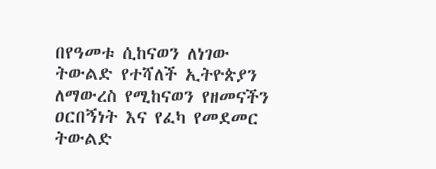በየዓመቱ ሲከናወን ለነገው ትውልድ የተሻለች ኢትዮጵያን ለማውረስ የሚከናወን የዘመናችን ዐርበኝነት እና የፈካ የመደመር ትውልድ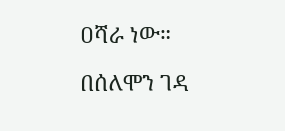ዐሻራ ነው።

በሰለሞን ገዳ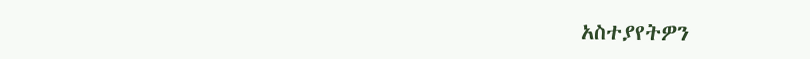አስተያየትዎን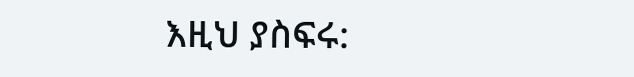እዚህ ያስፍሩ: